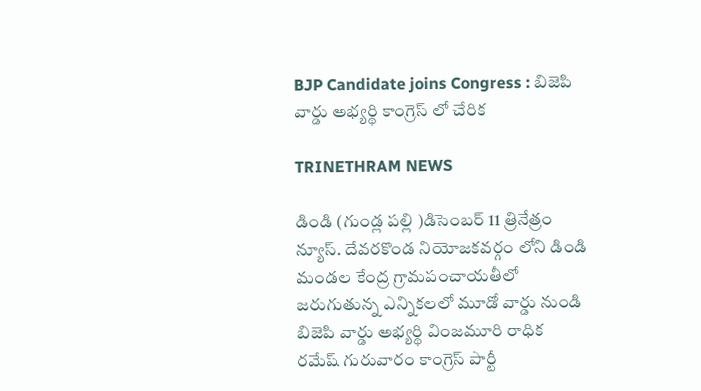BJP Candidate joins Congress : బిజెపి వార్డు అభ్యర్థి కాంగ్రెస్ లో చేరిక

TRINETHRAM NEWS

డిండి (గుండ్ల పల్లి )డిసెంబర్ 11 త్రినేత్రం న్యూస్. దేవరకొండ నియోజకవర్గం లోని డిండి మండల కేంద్ర గ్రామపంచాయతీలో జరుగుతున్న ఎన్నికలలో మూడో వార్డు నుండి బిజెపి వార్డు అభ్యర్థి వింజమూరి రాధిక రమేష్ గురువారం కాంగ్రెస్ పార్టీ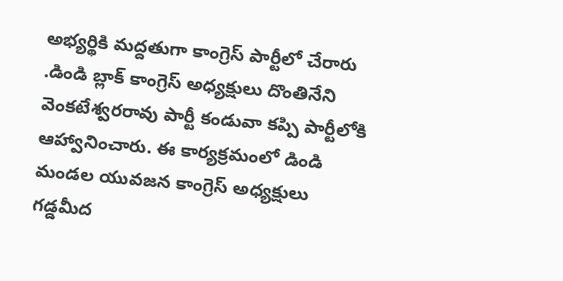అభ్యర్థికి మద్దతుగా కాంగ్రెస్ పార్టీలో చేరారు .డిండి బ్లాక్ కాంగ్రెస్ అధ్యక్షులు దొంతినేని వెంకటేశ్వరరావు పార్టీ కండువా కప్పి పార్టీలోకి ఆహ్వానించారు. ఈ కార్యక్రమంలో డిండి మండల యువజన కాంగ్రెస్ అధ్యక్షులు గడ్డమీద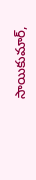సాయికుమార్,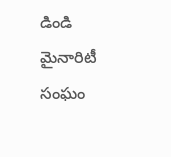డిండి మైనారిటీ సంఘం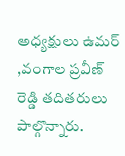అధ్యక్షులు ఉమర్ ,వంగాల ప్రవీణ్ రెడ్డి తదితరులు పాల్గొన్నారు.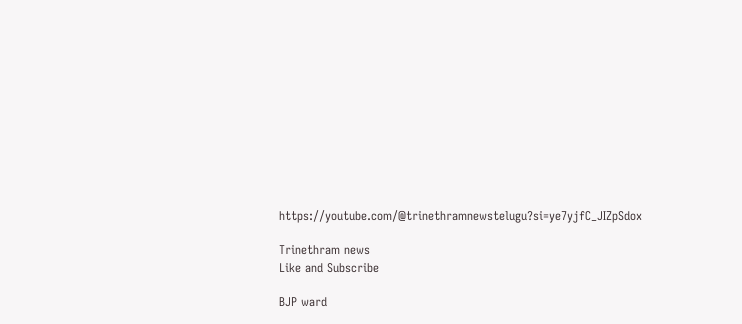https://youtube.com/@trinethramnewstelugu?si=ye7yjfC_JIZpSdox

Trinethram news
Like and Subscribe

BJP ward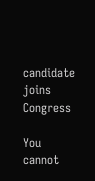candidate joins Congress

You cannot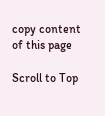copy content of this page

Scroll to Top